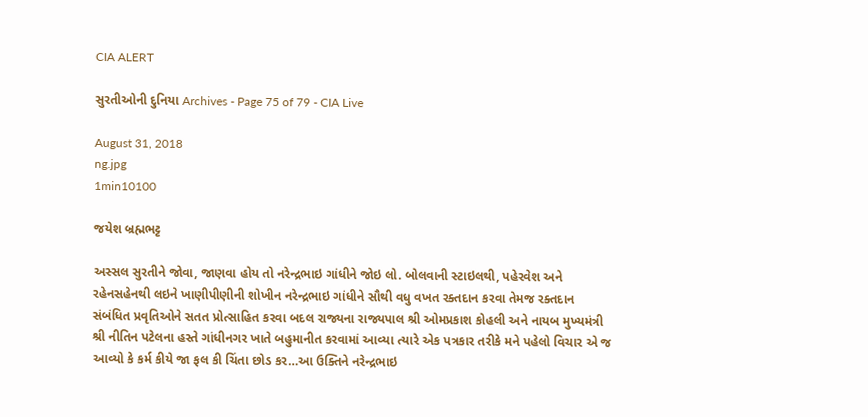CIA ALERT

સુરતીઓની દુનિયા Archives - Page 75 of 79 - CIA Live

August 31, 2018
ng.jpg
1min10100

જયેશ બ્રહ્મભટ્ટ

અસ્સલ સુરતીને જોવા, જાણવા હોય તો નરેન્દ્રભાઇ ગાંધીને જોઇ લો. બોલવાની સ્ટાઇલથી, પહેરવેશ અને રહેનસહેનથી લઇને ખાણીપીણીની શોખીન નરેન્દ્રભાઇ ગાંધીને સૌથી વધુ વખત રક્તદાન કરવા તેમજ રક્તદાન સંબંધિત પ્રવૃતિઓને સતત પ્રોત્સાહિત કરવા બદલ રાજ્યના રાજ્યપાલ શ્રી ઓમપ્રકાશ કોહલી અને નાયબ મુખ્યમંત્રી શ્રી નીતિન પટેલના હસ્તે ગાંધીનગર ખાતે બહુમાનીત કરવામાં આવ્યા ત્યારે એક પત્રકાર તરીકે મને પહેલો વિચાર એ જ આવ્યો કે કર્મ કીયે જા ફલ કી ચિંતા છોડ કર…આ ઉક્તિને નરેન્દ્રભાઇ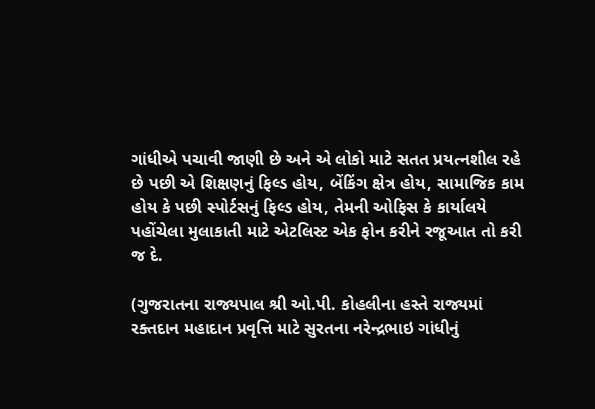ગાંધીએ પચાવી જાણી છે અને એ લોકો માટે સતત પ્રયત્નશીલ રહે છે પછી એ શિક્ષણનું ફિલ્ડ હોય, બેંકિંગ ક્ષેત્ર હોય, સામાજિક કામ હોય કે પછી સ્પોર્ટસનું ફિલ્ડ હોય, તેમની ઓફિસ કે કાર્યાલયે પહોંચેલા મુલાકાતી માટે એટલિસ્ટ એક ફોન કરીને રજૂઆત તો કરી જ દે.

(ગુજરાતના રાજ્યપાલ શ્રી ઓ.પી. કોહલીના હસ્તે રાજ્યમાં રક્તદાન મહાદાન પ્રવૃત્તિ માટે સુરતના નરેન્દ્રભાઇ ગાંધીનું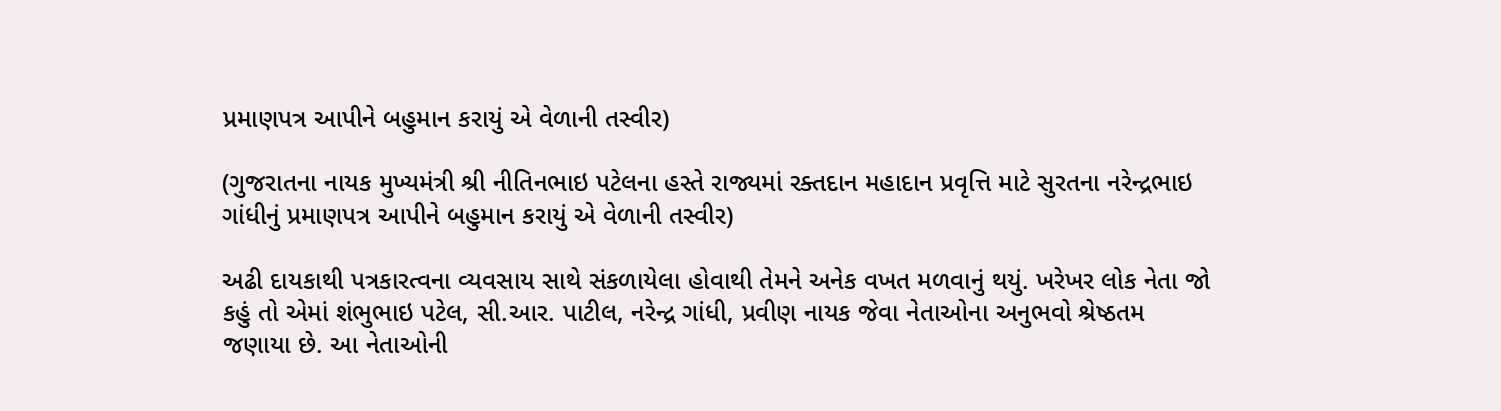પ્રમાણપત્ર આપીને બહુમાન કરાયું એ વેળાની તસ્વીર)

(ગુજરાતના નાયક મુખ્યમંત્રી શ્રી નીતિનભાઇ પટેલના હસ્તે રાજ્યમાં રક્તદાન મહાદાન પ્રવૃત્તિ માટે સુરતના નરેન્દ્રભાઇ ગાંધીનું પ્રમાણપત્ર આપીને બહુમાન કરાયું એ વેળાની તસ્વીર)

અઢી દાયકાથી પત્રકારત્વના વ્યવસાય સાથે સંકળાયેલા હોવાથી તેમને અનેક વખત મળવાનું થયું. ખરેખર લોક નેતા જો કહું તો એમાં શંભુભાઇ પટેલ, સી.આર. પાટીલ, નરેન્દ્ર ગાંધી, પ્રવીણ નાયક જેવા નેતાઓના અનુભવો શ્રેષ્ઠતમ જણાયા છે. આ નેતાઓની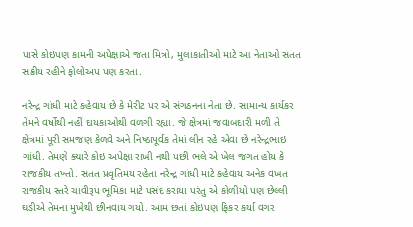પાસે કોઇપણ કામની અપેક્ષાએ જતા મિત્રો, મુલાકાતીઓ માટે આ નેતાઓ સતત સક્રીય રહીને ફોલોઅપ પણ કરતા.

નરેન્દ્ર ગાંધી માટે કહેવાય છે કે મેરીટ પર એ સંગઠનના નેતા છે. સામાન્ય કાર્યકર તેમને વર્ષોથી નહીં દાયકાઓથી વળગી રહ્યા. જે ક્ષેત્રમાં જવાબદારી મળી તે ક્ષેત્રમાં પૂરી સમજણ કેળવે અને નિષ્ઠાપૂર્વક તેમાં લીન રહે એવા છે નરેન્દ્રભાઇ ગાંધી. તેમણે ક્યારે કોઇ અપેક્ષા રાખી નથી પછી ભલે એ ખેલ જગત હોય કે રાજકીય તખ્તો. સતત પ્રવૃતિમય રહેતા નરેન્દ્ર ગાંધી માટે કહેવાય અનેક વખત રાજકીય સ્તરે ચાવીરૂપ ભૂમિકા માટે પસંદ કરાયા પરંતુ એ કોળીયો પણ છેલ્લી ઘડીએ તેમના મુખેથી છીનવાય ગયો. આમ છતાં કોઇપણ ફિકર કર્યા વગર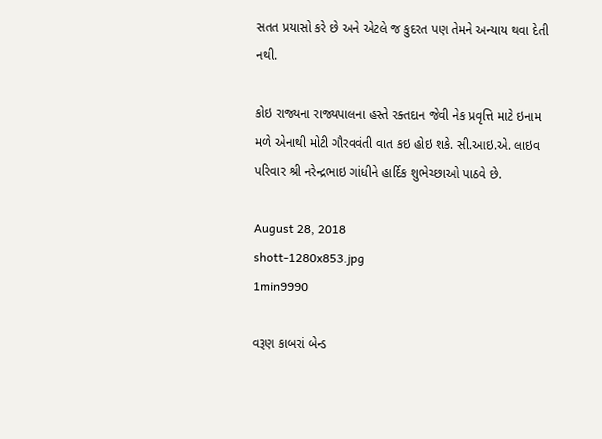સતત પ્રયાસો કરે છે અને એટલે જ કુદરત પણ તેમને અન્યાય થવા દેતી નથી.

કોઇ રાજ્યના રાજ્યપાલના હસ્તે રક્તદાન જેવી નેક પ્રવૃત્તિ માટે ઇનામ મળે એનાથી મોટી ગૌરવવંતી વાત કઇ હોઇ શકે. સી.આઇ.એ. લાઇવ પરિવાર શ્રી નરેન્દ્રભાઇ ગાંધીને હાર્દિક શુભેચ્છાઓ પાઠવે છે.

August 28, 2018
shott-1280x853.jpg
1min9990

વરૂણ કાબરાં બેન્ડ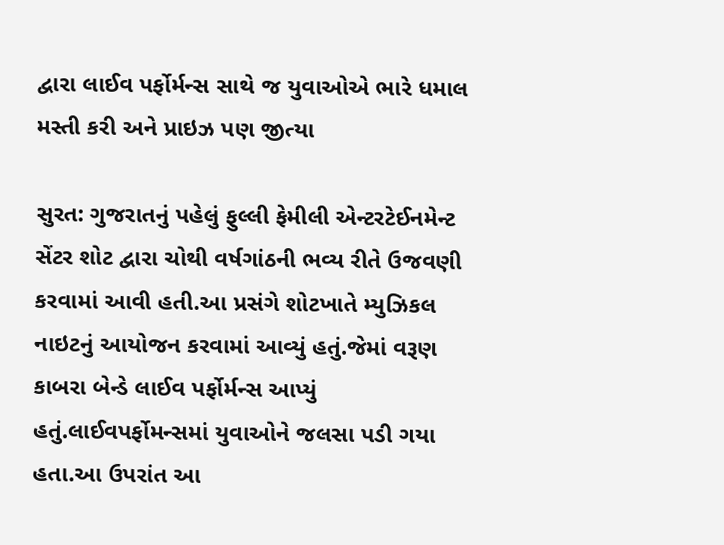દ્વારા લાઈવ પર્ફોર્મન્સ સાથે જ યુવાઓએ ભારે ધમાલ મસ્તી કરી અને પ્રાઇઝ પણ જીત્યા

સુરત: ગુજરાતનું પહેલું ફુલ્લી ફેમીલી એન્ટરટેઈનમેન્ટ સેંટર શોટ દ્વારા ચોથી વર્ષગાંઠની ભવ્ય રીતે ઉજવણી કરવામાં આવી હતી.આ પ્રસંગે શોટખાતે મ્યુઝિકલ નાઇટનું આયોજન કરવામાં આવ્યું હતું.જેમાં વરૂણ કાબરા બેન્ડે લાઈવ પર્ફોર્મન્સ આપ્યું હતું.લાઈવપર્ફોમન્સમાં યુવાઓને જલસા પડી ગયા હતા.આ ઉપરાંત આ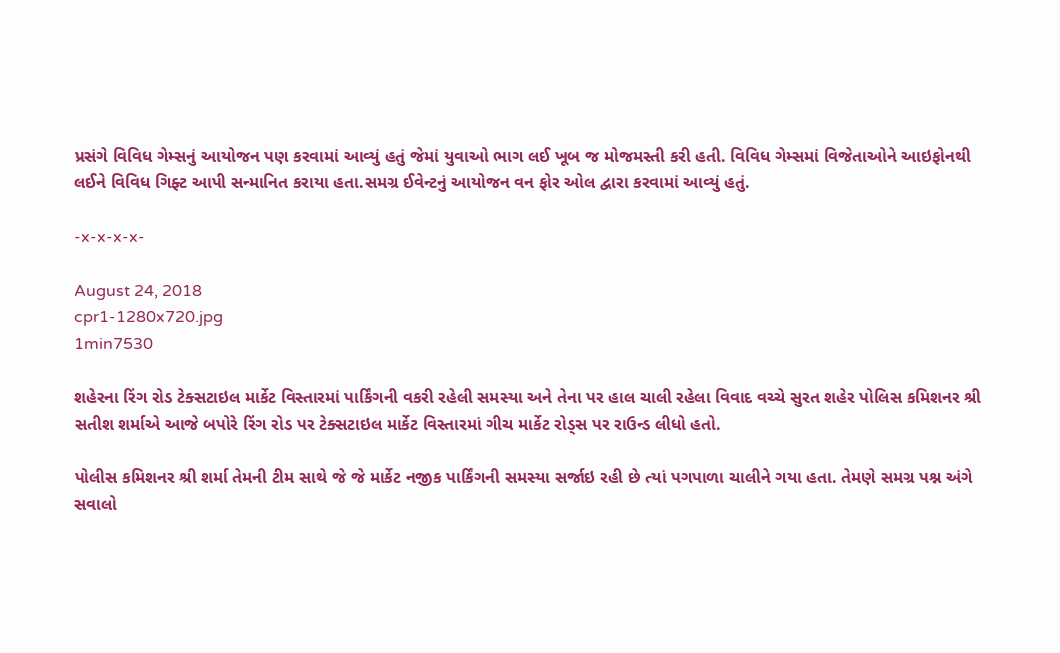પ્રસંગે વિવિધ ગેમ્સનું આયોજન પણ કરવામાં આવ્યું હતું જેમાં યુવાઓ ભાગ લઈ ખૂબ જ મોજમસ્તી કરી હતી. વિવિધ ગેમ્સમાં વિજેતાઓને આઇફોનથી લઈને વિવિધ ગિફ્ટ આપી સન્માનિત કરાયા હતા.સમગ્ર ઈવેન્ટનું આયોજન વન ફોર ઓલ દ્વારા કરવામાં આવ્યું હતું.

-x-x-x-x-

August 24, 2018
cpr1-1280x720.jpg
1min7530

શહેરના રિંગ રોડ ટેક્સટાઇલ માર્કેટ વિસ્તારમાં પાર્કિંગની વકરી રહેલી સમસ્યા અને તેના પર હાલ ચાલી રહેલા વિવાદ વચ્ચે સુરત શહેર પોલિસ કમિશનર શ્રી સતીશ શર્માએ આજે બપોરે રિંગ રોડ પર ટેક્સટાઇલ માર્કેટ વિસ્તારમાં ગીચ માર્કેટ રોડ્સ પર રાઉન્ડ લીધો હતો.

પોલીસ કમિશનર શ્રી શર્મા તેમની ટીમ સાથે જે જે માર્કેટ નજીક પાર્કિંગની સમસ્યા સર્જાઇ રહી છે ત્યાં પગપાળા ચાલીને ગયા હતા. તેમણે સમગ્ર પશ્ન અંગે સવાલો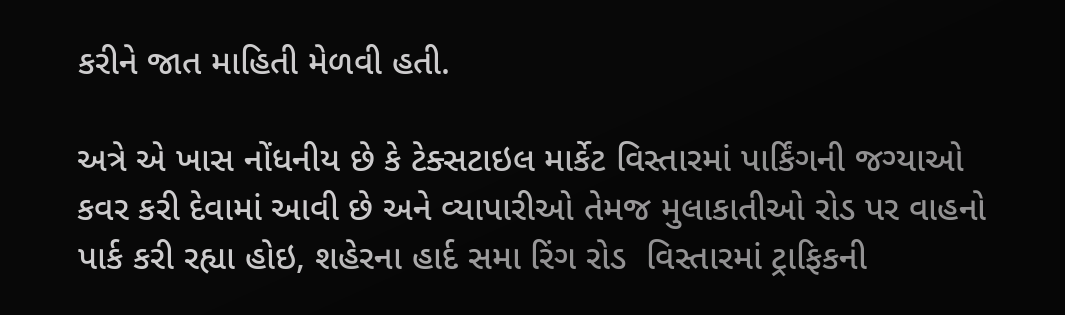કરીને જાત માહિતી મેળવી હતી.

અત્રે એ ખાસ નોંધનીય છે કે ટેક્સટાઇલ માર્કેટ વિસ્તારમાં પાર્કિંગની જગ્યાઓ કવર કરી દેવામાં આવી છે અને વ્યાપારીઓ તેમજ મુલાકાતીઓ રોડ પર વાહનો પાર્ક કરી રહ્યા હોઇ, શહેરના હાર્દ સમા રિંગ રોડ  વિસ્તારમાં ટ્રાફિકની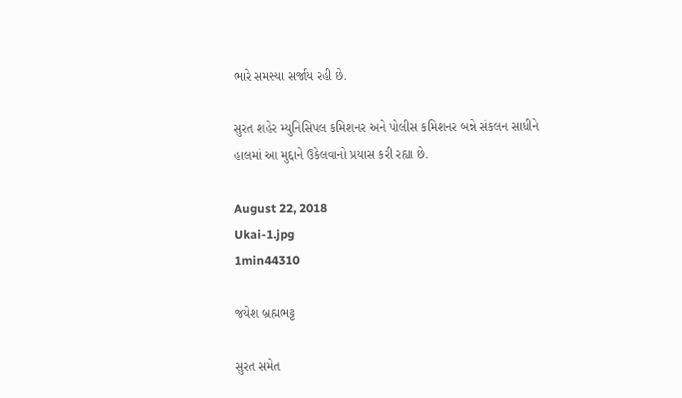ભારે સમસ્યા સર્જાય રહી છે.

સુરત શહેર મ્યુનિસિપલ કમિશનર અને પોલીસ કમિશનર બન્ને સંકલન સાધીને હાલમાં આ મુદ્દાને ઉકેલવાનો પ્રયાસ કરી રહ્યા છે.

August 22, 2018
Ukai-1.jpg
1min44310

જયેશ બ્રહ્મભટ્ટ

સુરત સમેત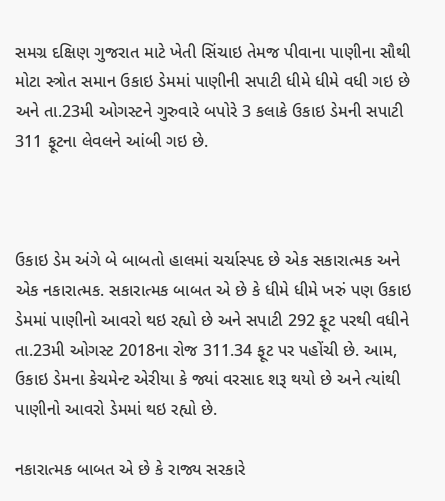સમગ્ર દક્ષિણ ગુજરાત માટે ખેતી સિંચાઇ તેમજ પીવાના પાણીના સૌથી મોટા સ્ત્રોત સમાન ઉકાઇ ડેમમાં પાણીની સપાટી ધીમે ધીમે વધી ગઇ છે અને તા.23મી ઓગસ્ટને ગુરુવારે બપોરે 3 કલાકે ઉકાઇ ડેમની સપાટી 311 ફૂટના લેવલને આંબી ગઇ છે.



ઉકાઇ ડેમ અંગે બે બાબતો હાલમાં ચર્ચાસ્પદ છે એક સકારાત્મક અને એક નકારાત્મક. સકારાત્મક બાબત એ છે કે ધીમે ધીમે ખરું પણ ઉકાઇ ડેમમાં પાણીનો આવરો થઇ રહ્યો છે અને સપાટી 292 ફૂટ પરથી વધીને તા.23મી ઓગસ્ટ 2018ના રોજ 311.34 ફૂટ પર પહોંચી છે. આમ, ઉકાઇ ડેમના કેચમેન્ટ એરીયા કે જ્યાં વરસાદ શરૂ થયો છે અને ત્યાંથી પાણીનો આવરો ડેમમાં થઇ રહ્યો છે.

નકારાત્મક બાબત એ છે કે રાજ્ય સરકારે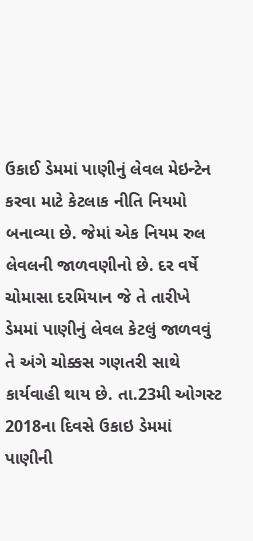ઉકાઈ ડેમમાં પાણીનું લેવલ મેઇન્ટેન કરવા માટે કેટલાક નીતિ નિયમો બનાવ્યા છે. જેમાં એક નિયમ રુલ લેવલની જાળવણીનો છે. દર વર્ષે ચોમાસા દરમિયાન જે તે તારીખે ડેમમાં પાણીનું લેવલ કેટલું જાળવવું તે અંગે ચોક્કસ ગણતરી સાથે કાર્યવાહી થાય છે. તા.23મી ઓગસ્ટ 2018ના દિવસે ઉકાઇ ડેમમાં પાણીની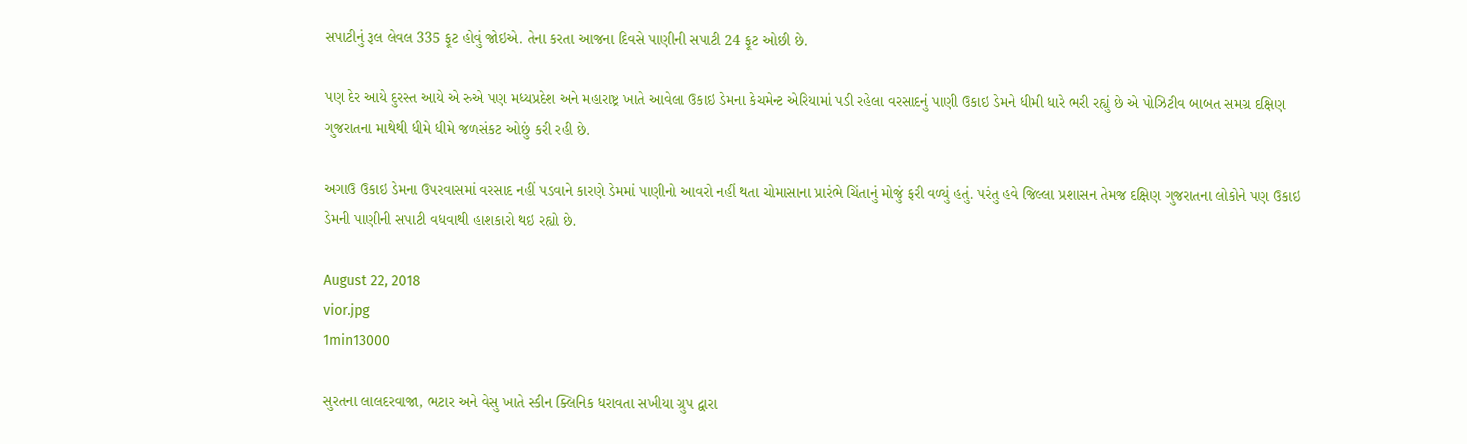સપાટીનું રૂલ લેવલ 335 ફૂટ હોવું જોઇએ. તેના કરતા આજના દિવસે પાણીની સપાટી 24 ફૂટ ઓછી છે.

પણ દેર આયે દુરસ્ત આયે એ રુએ પણ મધ્યપ્રદેશ અને મહારાષ્ટ્ર ખાતે આવેલા ઉકાઇ ડેમના કેચમેન્ટ એરિયામાં પડી રહેલા વરસાદનું પાણી ઉકાઇ ડેમને ધીમી ધારે ભરી રહ્યું છે એ પોઝિટીવ બાબત સમગ્ર દક્ષિણ ગુજરાતના માથેથી ધીમે ધીમે જળસંકટ ઓછું કરી રહી છે.

અગાઉ ઉકાઇ ડેમના ઉપરવાસમાં વરસાદ નહીં પડવાને કારણે ડેમમાં પાણીનો આવરો નહીં થતા ચોમાસાના પ્રારંભે ચિંતાનું મોજું ફરી વળ્યું હતું. પરંતુ હવે જિલ્લા પ્રશાસન તેમજ દક્ષિણ ગુજરાતના લોકોને પણ ઉકાઇ ડેમની પાણીની સપાટી વધવાથી હાશકારો થઇ રહ્યો છે.

August 22, 2018
vior.jpg
1min13000

સુરતના લાલદરવાજા, ભટાર અને વેસુ ખાતે સ્કીન ક્લિનિક ધરાવતા સખીયા ગ્રુપ દ્વારા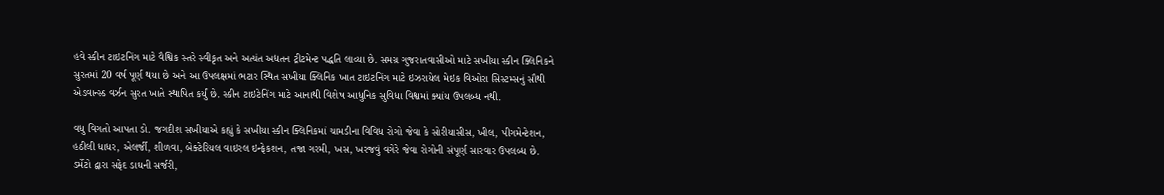હવે સ્કીન ટાઇટનિંગ માટે વૈશ્વિક સ્તરે સ્વીકૃત અને અત્યંત અદ્યતન ટ્રીટમેન્ટ પદ્ધતિ લાવ્યા છે. સમગ્ર ગુજરાતવાસીઓ માટે સખીયા સ્કીન ક્લિનિકને સુરતમાં 20 વર્ષ પૂર્ણ થયા છે અને આ ઉપલક્ષમાં ભટાર સ્થિત સખીયા ક્લિનિક ખાત ટાઇટનિંગ માટે ઇઝરાયેલ મેઇક વિઓરા સિસ્ટમ્સનું સૌથી એડવાન્સ્ડ વર્ઝન સુરત ખાતે સ્થાપિત કર્યું છે. સ્કીન ટાઇટેનિંગ માટે આનાથી વિશેષ આધુનિક સુવિધા વિશ્વમાં ક્યાંય ઉપલબ્ધ નથી.

વધુ વિગતો આપતા ડો. જગદીશ સખીયાએ કહ્યું કે સખીયા સ્કીન ક્લિનિકમાં ચામડીના વિવિધ રોગો જેવા કે સોરીયાસીસ, ખીલ, પીગમેન્ટેશન, હઠીલી ધાધર, એલર્જી, શીળવા, બેક્ટેરિયલ વાઇરલ ઇન્ફેકશન, તજા ગરમી, ખસ, ખરજવું વગેરે જેવા રોગોની સંપૂર્ણ સારવાર ઉપલબ્ધ છે. ડર્મેટો દ્વારા સફેદ ડાઘની સર્જરી,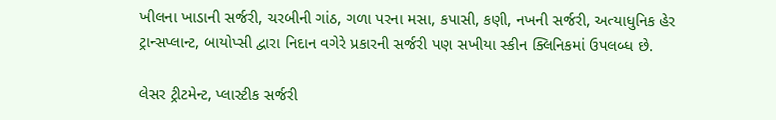ખીલના ખાડાની સર્જરી, ચરબીની ગાંઠ, ગળા પરના મસા, કપાસી, કણી, નખની સર્જરી, અત્યાધુનિક હેર ટ્રાન્સપ્લાન્ટ, બાયોપ્સી દ્વારા નિદાન વગેરે પ્રકારની સર્જરી પણ સખીયા સ્કીન ક્લિનિકમાં ઉપલબ્ધ છે.

લેસર ટ્રીટમેન્ટ, પ્લાસ્ટીક સર્જરી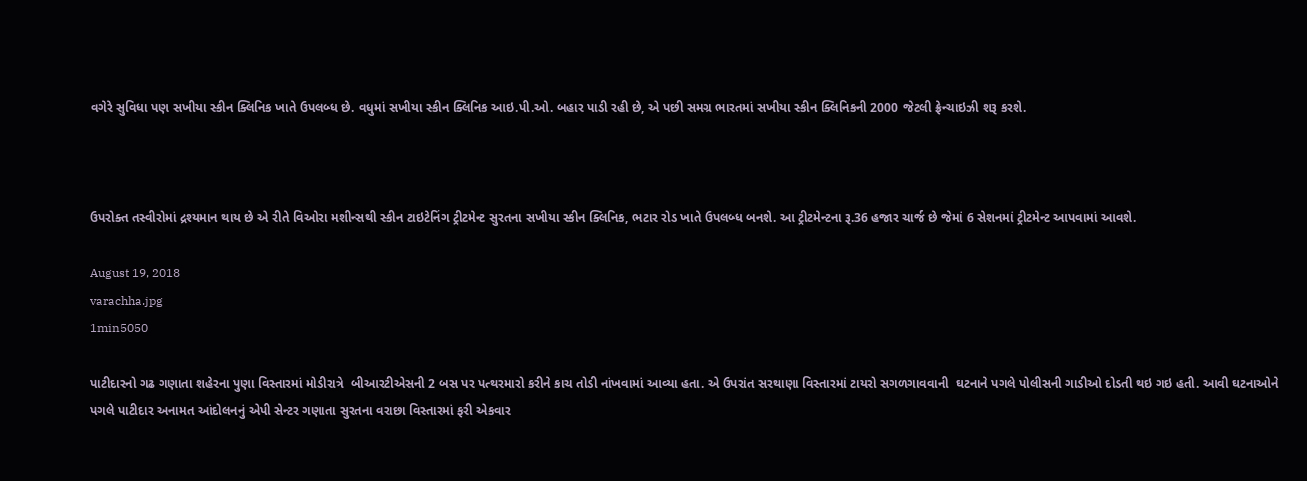વગેરે સુવિધા પણ સખીયા સ્કીન ક્લિનિક ખાતે ઉપલબ્ધ છે. વધુમાં સખીયા સ્કીન ક્લિનિક આઇ.પી.ઓ. બહાર પાડી રહી છે, એ પછી સમગ્ર ભારતમાં સખીયા સ્કીન ક્લિનિકની 2000 જેટલી ફ્રેન્ચાઇઝી શરૂ કરશે.



ઉપરોક્ત તસ્વીરોમાં દ્રશ્યમાન થાય છે એ રીતે વિઓરા મશીન્સથી સ્કીન ટાઇટેનિંગ ટ્રીટમેન્ટ સુરતના સખીયા સ્કીન ક્લિનિક, ભટાર રોડ ખાતે ઉપલબ્ધ બનશે. આ ટ્રીટમેન્ટના રૂ.36 હજાર ચાર્જ છે જેમાં 6 સેશનમાં ટ્રીટમેન્ટ આપવામાં આવશે.

August 19, 2018
varachha.jpg
1min5050

પાટીદારનો ગઢ ગણાતા શહેરના પુણા વિસ્તારમાં મોડીરાત્રે  બીઆરટીએસની 2 બસ પર પત્થરમારો કરીને કાચ તોડી નાંખવામાં આવ્યા હતા. એ ઉપરાંત સરથાણા વિસ્તારમાં ટાયરો સગળગાવવાની  ઘટનાને પગલે પોલીસની ગાડીઓ દોડતી થઇ ગઇ હતી. આવી ઘટનાઓને પગલે પાટીદાર અનામત આંદોલનનું એપી સેન્ટર ગણાતા સુરતના વરાછા વિસ્તારમાં ફરી એકવાર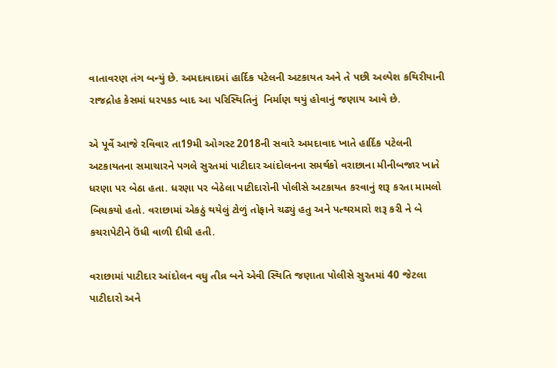વાતાવરણ તંગ બન્યું છે. અમદાવાદમાં હાર્દિક પટેલની અટકાયત અને તે પછી અલ્પેશ કથિરીયાની રાજદ્રોહ કેસમાં ધરપકડ બાદ આ પરિસ્થિતિનું  નિર્માણ થયું હોવાનું જણાય આવે છે.

એ પૂર્વે આજે રવિવાર તા19મી ઓગસ્ટ 2018ની સવારે અમદાવાદ ખાતે હાર્દિક પટેલની અટકાયતના સમાચારને પગલે સુરતમાં પાટીદાર આંદોલનના સમર્થકો વરાછાના મીનીબજાર ખાતે ધરણા પર બેઠા હતા. ધરણા પર બેઠેલા પાટીદારોની પોલીસે અટકાયત કરવાનું શરૂ કરતા મામલો બિચકયો હતો. વરાછામાં એકઠું થયેલું ટોળું તોફાને ચઢ્યું હતુ અને પત્થરમારો શરૂ કરી ને બે કચરાપેટીને ઉંધી વાળી દીધી હતી.

વરાછામાં પાટીદાર આંદોલન વધુ તીવ્ર બને એવી સ્થિતિ જણાતા પોલીસે સુરતમાં 40 જેટલા પાટીદારો અને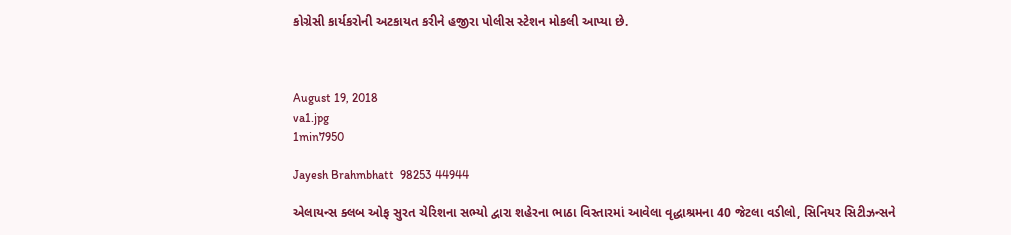કોગ્રેસી કાર્યકરોની અટકાયત કરીને હજીરા પોલીસ સ્ટેશન મોકલી આપ્યા છે.



August 19, 2018
va1.jpg
1min7950

Jayesh Brahmbhatt  98253 44944

એલાયન્સ ક્લબ ઓફ સુરત ચેરિશના સભ્યો દ્વારા શહેરના ભાઠા વિસ્તારમાં આવેલા વૃદ્ધાશ્રમના 40 જેટલા વડીલો, સિનિયર સિટીઝન્સને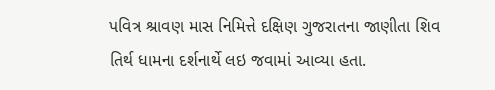પવિત્ર શ્રાવણ માસ નિમિત્તે દક્ષિણ ગુજરાતના જાણીતા શિવ તિર્થ ધામના દર્શનાર્થે લઇ જવામાં આવ્યા હતા.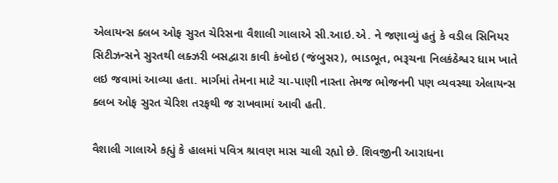એલાયન્સ ક્લબ ઓફ સુરત ચેરિસના વૈશાલી ગાલાએ સી.આઇ.એ. ને જણાવ્યું હતું કે વડીલ સિનિયર સિટીઝન્સને સુરતથી લક્ઝરી બસદ્વારા કાવી કંબોઇ (જંબુસર), ભાડભૂત, ભરૂચના નિલકંઠેશ્વર ધામ ખાતે લઇ જવામાં આવ્યા હતા. માર્ગમાં તેમના માટે ચા-પાણી નાસ્તા તેમજ ભોજનની પણ વ્યવસ્થા એલાયન્સ ક્લબ ઓફ સુરત ચેરિશ તરફથી જ રાખવામાં આવી હતી.

વૈશાલી ગાલાએ કહ્યું કે હાલમાં પવિત્ર શ્રાવણ માસ ચાલી રહ્યો છે. શિવજીની આરાધના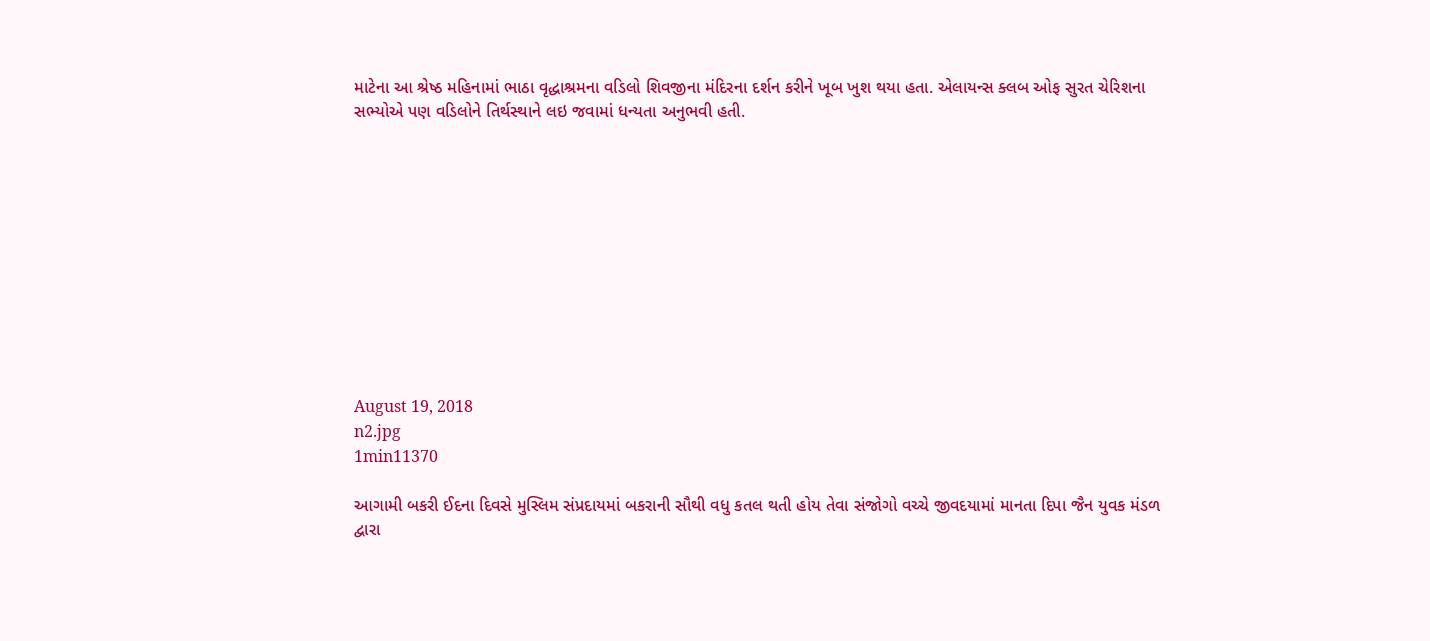માટેના આ શ્રેષ્ઠ મહિનામાં ભાઠા વૃદ્ધાશ્રમના વડિલો શિવજીના મંદિરના દર્શન કરીને ખૂબ ખુશ થયા હતા. એલાયન્સ ક્લબ ઓફ સુરત ચેરિશના સભ્યોએ પણ વડિલોને તિર્થસ્થાને લઇ જવામાં ધન્યતા અનુભવી હતી.











August 19, 2018
n2.jpg
1min11370

આગામી બકરી ઈદના દિવસે મુસ્લિમ સંપ્રદાયમાં બકરાની સૌથી વધુ કતલ થતી હોય તેવા સંજોગો વચ્ચે જીવદયામાં માનતા દિપા જૈન યુવક મંડળ દ્વારા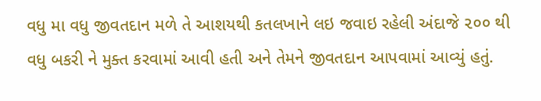વધુ મા વધુ જીવતદાન મળે તે આશયથી કતલખાને લઇ જવાઇ રહેલી અંદાજે ૨૦૦ થી વધુ બકરી ને મુક્ત કરવામાં આવી હતી અને તેમને જીવતદાન આપવામાં આવ્યું હતું.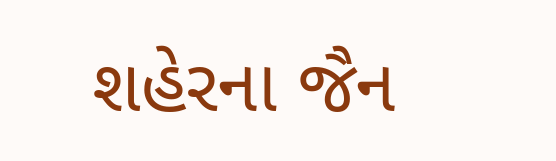શહેરના જૈન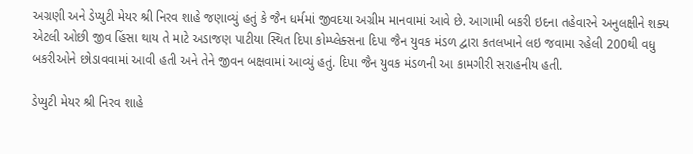અગ્રણી અને ડેપ્યુટી મેયર શ્રી નિરવ શાહે જણાવ્યું હતું કે જૈન ધર્મમાં જીવદયા અગ્રીમ માનવામાં આવે છે. આગામી બકરી ઇદના તહેવારને અનુલક્ષીને શક્ય એટલી ઓછી જીવ હિંસા થાય તે માટે અડાજણ પાટીયા સ્થિત દિપા કોમ્પ્લેક્સના દિપા જૈન યુવક મંડળ દ્વારા કતલખાને લઇ જવામા રહેલી 200થી વધુ બકરીઓને છોડાવવામાં આવી હતી અને તેને જીવન બક્ષવામાં આવ્યું હતું. દિપા જૈન યુવક મંડળની આ કામગીરી સરાહનીય હતી.

ડેપ્યુટી મેયર શ્રી નિરવ શાહે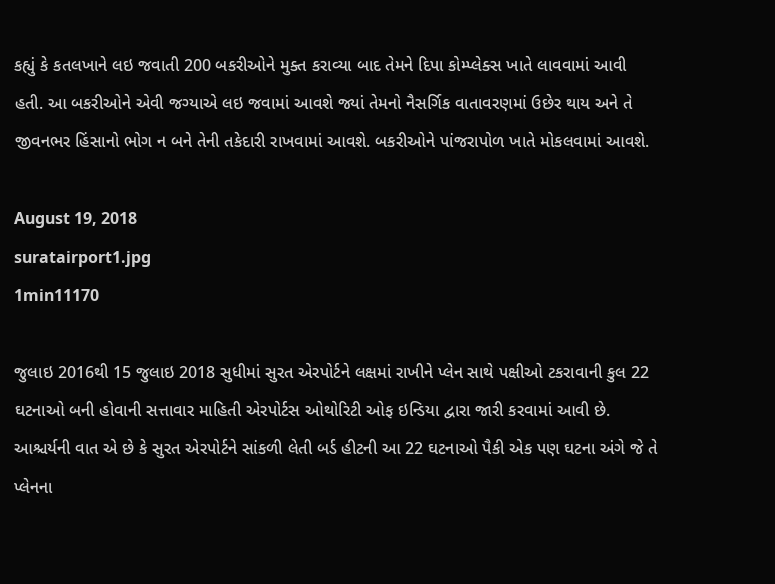કહ્યું કે કતલખાને લઇ જવાતી 200 બકરીઓને મુક્ત કરાવ્યા બાદ તેમને દિપા કોમ્પ્લેક્સ ખાતે લાવવામાં આવી હતી. આ બકરીઓને એવી જગ્યાએ લઇ જવામાં આવશે જ્યાં તેમનો નૈસર્ગિક વાતાવરણમાં ઉછેર થાય અને તે જીવનભર હિંસાનો ભોગ ન બને તેની તકેદારી રાખવામાં આવશે. બકરીઓને પાંજરાપોળ ખાતે મોકલવામાં આવશે.

August 19, 2018
suratairport1.jpg
1min11170

જુલાઇ 2016થી 15 જુલાઇ 2018 સુધીમાં સુરત એરપોર્ટને લક્ષમાં રાખીને પ્લેન સાથે પક્ષીઓ ટકરાવાની કુલ 22 ઘટનાઓ બની હોવાની સત્તાવાર માહિતી એરપોર્ટસ ઓથોરિટી ઓફ ઇન્ડિયા દ્વારા જારી કરવામાં આવી છે. આશ્ચર્યની વાત એ છે કે સુરત એરપોર્ટને સાંકળી લેતી બર્ડ હીટની આ 22 ઘટનાઓ પૈકી એક પણ ઘટના અંગે જે તે પ્લેનના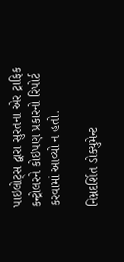પાઇલોટ્સ દ્વારા સુરતના એર ટ્રાફિક કન્ટ્રોલરને કોઇપણ પ્રકારનો રિપોર્ટ કરવામાં આવ્યો ન હતો.

નિમ્નદર્શિત ડોક્યુમેન્ટ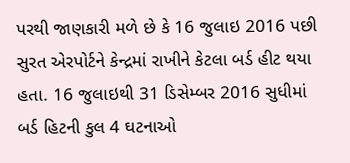પરથી જાણકારી મળે છે કે 16 જુલાઇ 2016 પછી સુરત એરપોર્ટને કેન્દ્રમાં રાખીને કેટલા બર્ડ હીટ થયા હતા. 16 જુલાઇથી 31 ડિસેમ્બર 2016 સુધીમાં બર્ડ હિટની કુલ 4 ઘટનાઓ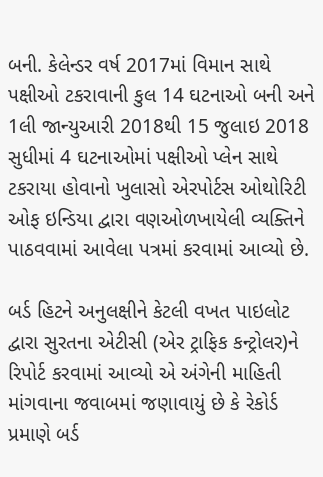બની. કેલેન્ડર વર્ષ 2017માં વિમાન સાથે પક્ષીઓ ટકરાવાની કુલ 14 ઘટનાઓ બની અને 1લી જાન્યુઆરી 2018થી 15 જુલાઇ 2018 સુધીમાં 4 ઘટનાઓમાં પક્ષીઓ પ્લેન સાથે ટકરાયા હોવાનો ખુલાસો એરપોર્ટસ ઓથોરિટી ઓફ ઇન્ડિયા દ્વારા વણઓળખાયેલી વ્યક્તિને પાઠવવામાં આવેલા પત્રમાં કરવામાં આવ્યો છે.

બર્ડ હિટને અનુલક્ષીને કેટલી વખત પાઇલોટ દ્વારા સુરતના એટીસી (એર ટ્રાફિક કન્ટ્રોલર)ને રિપોર્ટ કરવામાં આવ્યો એ અંગેની માહિતી માંગવાના જવાબમાં જણાવાયું છે કે રેકોર્ડ પ્રમાણે બર્ડ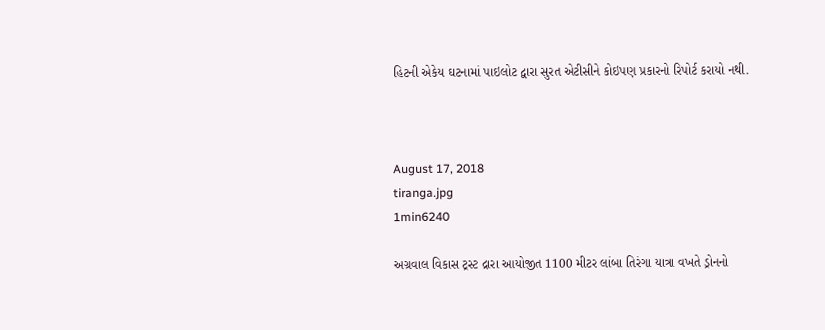હિટની એકેય ઘટનામાં પાઇલોટ દ્વારા સુરત એટીસીને કોઇપણ પ્રકારનો રિપોર્ટ કરાયો નથી.



August 17, 2018
tiranga.jpg
1min6240

અગ્રવાલ વિકાસ ટ્રસ્ટ દ્રારા આયોજીત 1100 મીટર લાંબા તિરંગા યાત્રા વખતે ડ્રોનનો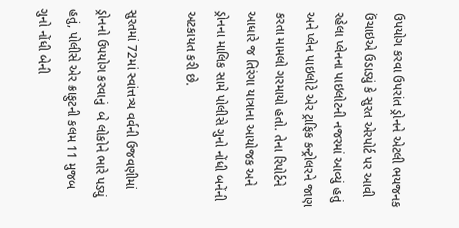ઉપયોગ કરવા ઉપરાંત ડ્રોનને એટલી ભયજનક ઉંચાઇએ ઉડાડ્યું કે સુરત એરપોર્ટ પર આવી રહેલા પ્લેનના પાઇલોટની નજરમાં આવ્યું હતું અને પ્લેન પાઇલોટે એર ટ્રાફિક કન્ટ્રોલરને જાણ કરતા મામલો ગરમાયો હતો. તેના રિપોર્ટને આધારે જ તિરંગા યાત્રાના આયોજક અને ડ્રોનના માલિક સામે પોલીસે ગુનો નોંધી બનેંની અટકાયત કરી છે.

સુરતમાં 72માં સ્વાંત્તત્ર્ય વર્વની ઉજવણીમાં ડ્રોનનો ઉપયોગ કરવાનું  બે લોકોને ભારે પડ્યું હતું, પોલીસે એર ક્રાફુટની કલમ 11 મુજબ ગુનો નોંધી બેની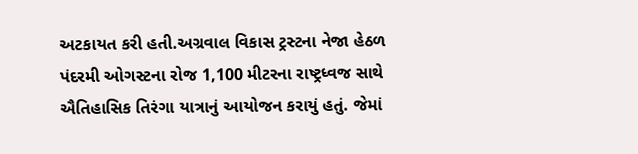અટકાયત કરી હતી.અગ્રવાલ વિકાસ ટ્રસ્ટના નેજા હેઠળ પંદરમી ઓગસ્ટના રોજ 1,100 મીટરના રાષ્ટ્રધ્વજ સાથે ઐતિહાસિક તિરંગા યાત્રાનું આયોજન કરાયું હતું. જેમાં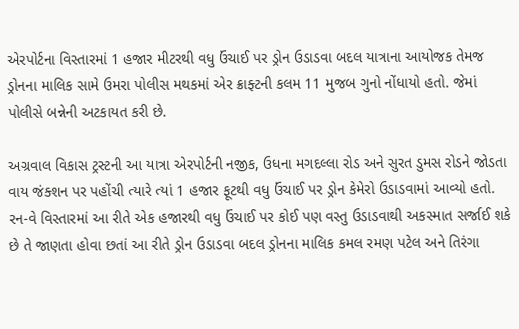એરપોર્ટના વિસ્તારમાં 1 હજાર મીટરથી વધુ ઉંચાઈ પર ડ્રોન ઉડાડવા બદલ યાત્રાના આયોજક તેમજ ડ્રોનના માલિક સામે ઉમરા પોલીસ મથકમાં એર ક્રાફ્ટની કલમ 11 મુજબ ગુનો નોંધાયો હતો. જેમાં પોલીસે બન્નેની અટકાયત કરી છે.

અગ્રવાલ વિકાસ ટ્રસ્ટની આ યાત્રા એરપોર્ટની નજીક, ઉધના મગદલ્લા રોડ અને સુરત ડુમસ રોડને જોડતા વાય જંક્શન પર પહોંચી ત્યારે ત્યાં 1 હજાર ફૂટથી વધુ ઉંચાઈ પર ડ્રોન કેમેરો ઉડાડવામાં આવ્યો હતો. રન-વે વિસ્તારમાં આ રીતે એક હજારથી વધુ ઉંચાઈ પર કોઈ પણ વસ્તુ ઉડાડવાથી અકસ્માત સર્જાઈ શકે છે તે જાણતા હોવા છતાં આ રીતે ડ્રોન ઉડાડવા બદલ ડ્રોનના માલિક કમલ રમણ પટેલ અને તિરંગા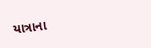યાત્રાના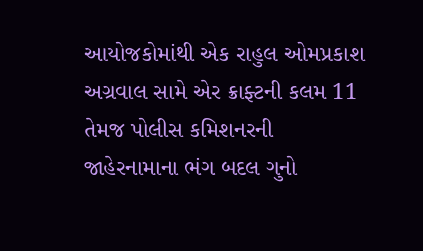આયોજકોમાંથી એક રાહુલ ઓમપ્રકાશ અગ્રવાલ સામે એર ક્રાફ્ટની કલમ 11 તેમજ પોલીસ કમિશનરની જાહેરનામાના ભંગ બદલ ગુનો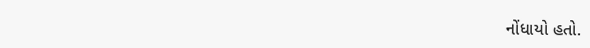નોંધાયો હતો.